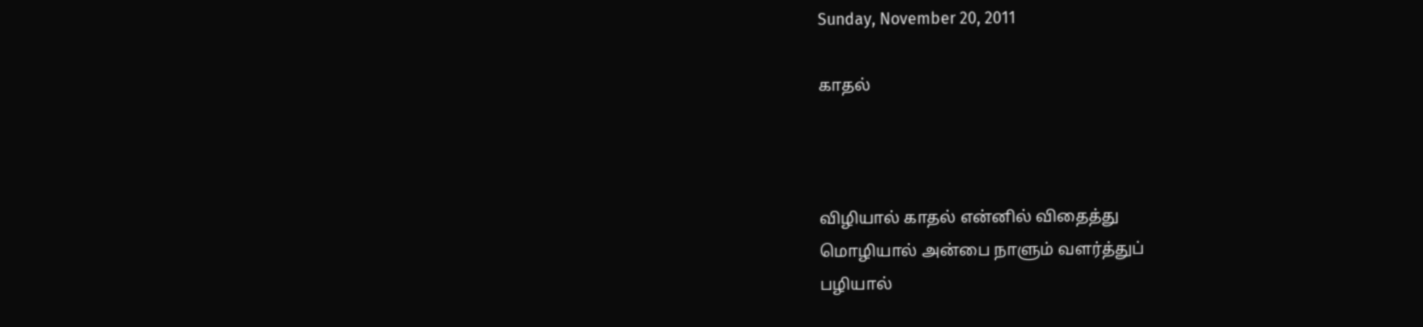Sunday, November 20, 2011

காதல்



விழியால் காதல் என்னில் விதைத்து
மொழியால் அன்பை நாளும் வளர்த்துப்
பழியால்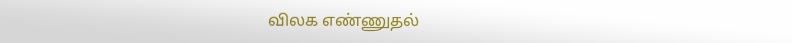விலக எண்ணுதல்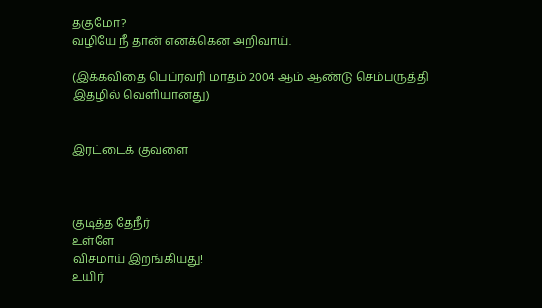தகுமோ?
வழியே நீ தான் எனக்கென அறிவாய்.

(இக்கவிதை பெப்ரவரி மாதம் 2004 ஆம் ஆண்டு செம்பருத்தி இதழில் வெளியானது)


இரட்டைக் குவளை



குடித்த தேநீர்
உள்ளே
விசமாய் இறங்கியது!
உயிர்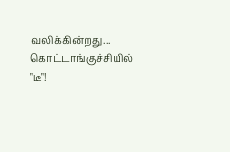வலிக்கின்றது...
கொட்டாங்குச்சியில் "டீ"!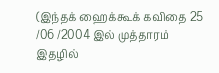(இந்தக் ஹைக்கூக் கவிதை 25 /06 /2004 இல் முத்தாரம் இதழில்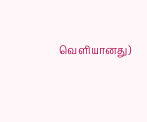வெளியானது)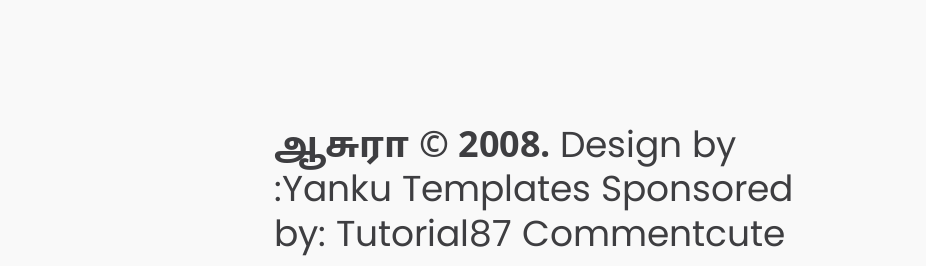ஆசுரா © 2008. Design by :Yanku Templates Sponsored by: Tutorial87 Commentcute